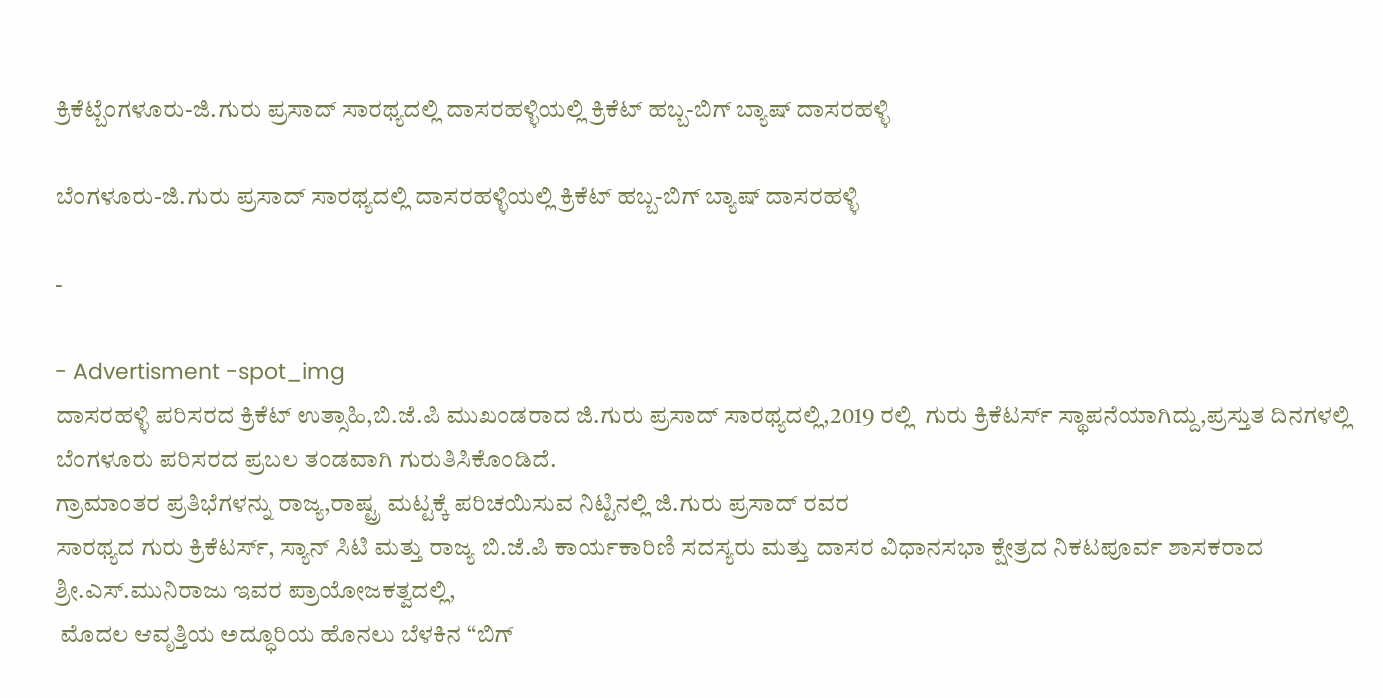ಕ್ರಿಕೆಟ್ಬೆಂಗಳೂರು-ಜಿ.ಗುರು ಪ್ರಸಾದ್ ಸಾರಥ್ಯದಲ್ಲಿ ದಾಸರಹಳ್ಳಿಯಲ್ಲಿ ಕ್ರಿಕೆಟ್ ಹಬ್ಬ-ಬಿಗ್ ಬ್ಯಾಷ್ ದಾಸರಹಳ್ಳಿ

ಬೆಂಗಳೂರು-ಜಿ.ಗುರು ಪ್ರಸಾದ್ ಸಾರಥ್ಯದಲ್ಲಿ ದಾಸರಹಳ್ಳಿಯಲ್ಲಿ ಕ್ರಿಕೆಟ್ ಹಬ್ಬ-ಬಿಗ್ ಬ್ಯಾಷ್ ದಾಸರಹಳ್ಳಿ

-

- Advertisment -spot_img
ದಾಸರಹಳ್ಳಿ ಪರಿಸರದ ಕ್ರಿಕೆಟ್ ಉತ್ಸಾಹಿ,ಬಿ.ಜೆ.ಪಿ ಮುಖಂಡರಾದ ಜಿ‌.ಗುರು ಪ್ರಸಾದ್ ಸಾರಥ್ಯದಲ್ಲಿ,2019 ರಲ್ಲಿ  ಗುರು ಕ್ರಿಕೆಟರ್ಸ್ ಸ್ಥಾಪನೆಯಾಗಿದ್ದು,ಪ್ರಸ್ತುತ ದಿನಗಳಲ್ಲಿ ಬೆಂಗಳೂರು ಪರಿಸರದ ಪ್ರಬಲ ತಂಡವಾಗಿ ಗುರುತಿಸಿಕೊಂಡಿದೆ.
ಗ್ರಾಮಾಂತರ ಪ್ರತಿಭೆಗಳನ್ನು ರಾಜ್ಯ,ರಾಷ್ಟ್ರ ಮಟ್ಟಕ್ಕೆ ಪರಿಚಯಿಸುವ ನಿಟ್ಟಿನಲ್ಲಿ ಜಿ.ಗುರು ಪ್ರಸಾದ್ ರವರ
ಸಾರಥ್ಯದ ಗುರು ಕ್ರಿಕೆಟರ್ಸ್, ಸ್ಯಾನ್ ಸಿಟಿ ಮತ್ತು ರಾಜ್ಯ ಬಿ.ಜೆ.ಪಿ ಕಾರ್ಯಕಾರಿಣಿ ಸದಸ್ಯರು ಮತ್ತು ದಾಸರ ವಿಧಾನಸಭಾ ಕ್ಷೇತ್ರದ ನಿಕಟಪೂರ್ವ ಶಾಸಕರಾದ ಶ್ರೀ.ಎಸ್.ಮುನಿರಾಜು ಇವರ ಪ್ರಾಯೋಜಕತ್ವದಲ್ಲಿ,
 ಮೊದಲ ಆವೃತ್ತಿಯ ಅದ್ಧೂರಿಯ ಹೊನಲು ಬೆಳಕಿನ “ಬಿಗ್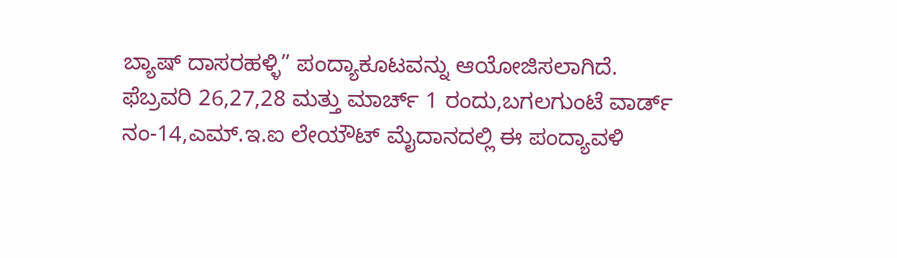ಬ್ಯಾಷ್ ದಾಸರಹಳ್ಳಿ” ಪಂದ್ಯಾಕೂಟವನ್ನು ಆಯೋಜಿಸಲಾಗಿದೆ.
ಫೆಬ್ರವರಿ 26,27,28 ಮತ್ತು ಮಾರ್ಚ್ 1 ರಂದು,ಬಗಲಗುಂಟೆ ವಾರ್ಡ್ ನಂ-14,ಎಮ್.ಇ.ಐ ಲೇಯೌಟ್ ಮೈದಾನದಲ್ಲಿ ಈ ಪಂದ್ಯಾವಳಿ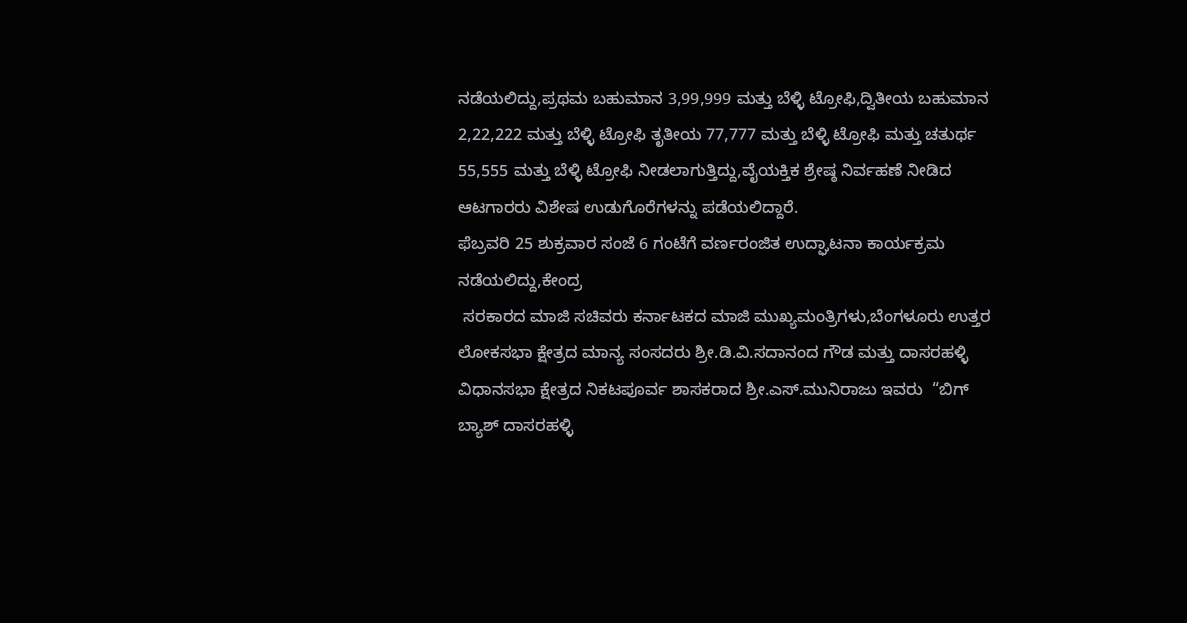ನಡೆಯಲಿದ್ದು,ಪ್ರಥಮ ಬಹುಮಾನ 3,99,999 ಮತ್ತು ಬೆಳ್ಳಿ ಟ್ರೋಫಿ,ದ್ವಿತೀಯ ಬಹುಮಾನ 2,22,222 ಮತ್ತು ಬೆಳ್ಳಿ ಟ್ರೋಫಿ ತೃತೀಯ 77,777 ಮತ್ತು ಬೆಳ್ಳಿ ಟ್ರೋಫಿ ಮತ್ತು ಚತುರ್ಥ 55,555 ಮತ್ತು ಬೆಳ್ಳಿ ಟ್ರೋಫಿ ನೀಡಲಾಗುತ್ತಿದ್ದು,ವೈಯಕ್ತಿಕ ಶ್ರೇಷ್ಠ ನಿರ್ವಹಣೆ ನೀಡಿದ ಆಟಗಾರರು ವಿಶೇಷ ಉಡುಗೊರೆಗಳನ್ನು ಪಡೆಯಲಿದ್ದಾರೆ.
ಫೆಬ್ರವರಿ 25 ಶುಕ್ರವಾರ ಸಂಜೆ 6 ಗಂಟೆಗೆ ವರ್ಣರಂಜಿತ ಉದ್ಘಾಟನಾ ಕಾರ್ಯಕ್ರಮ ನಡೆಯಲಿದ್ದು,ಕೇಂದ್ರ
 ಸರಕಾರದ ಮಾಜಿ ಸಚಿವರು ಕರ್ನಾಟಕದ ಮಾಜಿ ಮುಖ್ಯಮಂತ್ರಿಗಳು,ಬೆಂಗಳೂರು ಉತ್ತರ ಲೋಕಸಭಾ ಕ್ಷೇತ್ರದ ಮಾನ್ಯ ಸಂಸದರು ಶ್ರೀ‌.ಡಿ.ವಿ.ಸದಾನಂದ ಗೌಡ ಮತ್ತು ದಾಸರಹಳ್ಳಿ ವಿಧಾನಸಭಾ ಕ್ಷೇತ್ರದ ನಿಕಟಪೂರ್ವ ಶಾಸಕರಾದ ಶ್ರೀ.ಎಸ್.ಮುನಿರಾಜು ಇವರು  “ಬಿಗ್ ಬ್ಯಾಶ್ ದಾಸರಹಳ್ಳಿ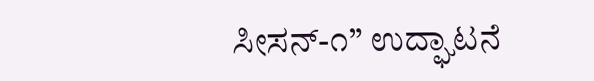ಸೀಸನ್-೧” ಉದ್ಘಾಟನೆ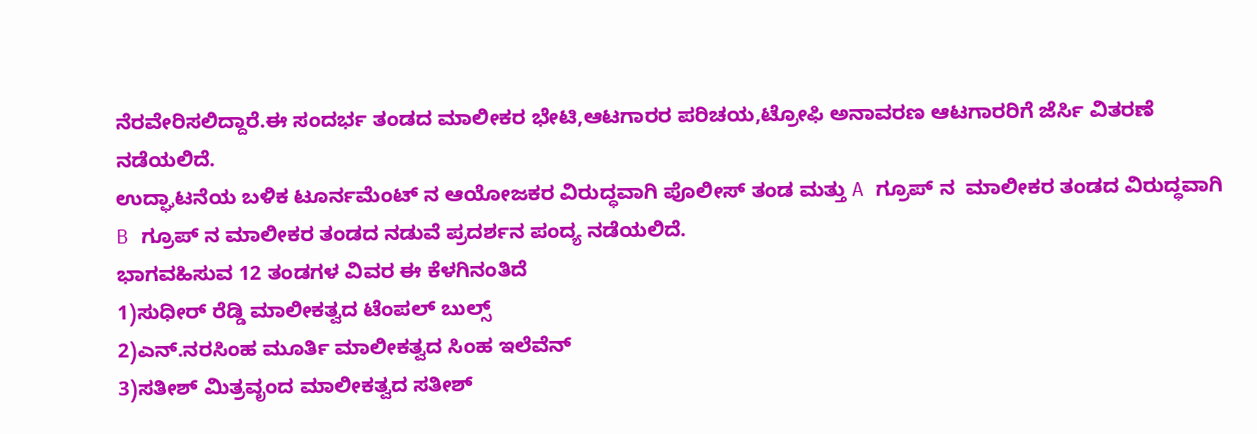ನೆರವೇರಿಸಲಿದ್ದಾರೆ.ಈ ಸಂದರ್ಭ ತಂಡದ ಮಾಲೀಕರ ಭೇಟಿ,ಆಟಗಾರರ ಪರಿಚಯ,ಟ್ರೋಫಿ ಅನಾವರಣ ಆಟಗಾರರಿಗೆ ಜೆರ್ಸಿ ವಿತರಣೆ ನಡೆಯಲಿದೆ.
ಉದ್ಘಾಟನೆಯ ಬಳಿಕ ಟೂರ್ನಮೆಂಟ್ ನ ಆಯೋಜಕರ ವಿರುದ್ಧವಾಗಿ ಪೊಲೀಸ್ ತಂಡ ಮತ್ತು A ಗ್ರೂಪ್ ನ  ಮಾಲೀಕರ ತಂಡದ ವಿರುದ್ಧವಾಗಿ B ಗ್ರೂಪ್ ನ ಮಾಲೀಕರ ತಂಡದ ನಡುವೆ ಪ್ರದರ್ಶನ ಪಂದ್ಯ ನಡೆಯಲಿದೆ.
ಭಾಗವಹಿಸುವ 12 ತಂಡಗಳ ವಿವರ ಈ ಕೆಳಗಿನಂತಿದೆ
1)ಸುಧೀರ್ ರೆಡ್ಡಿ ಮಾಲೀಕತ್ವದ ಟೆಂಪಲ್ ಬುಲ್ಸ್
2)ಎನ್‌‌.ನರಸಿಂಹ ಮೂರ್ತಿ ಮಾಲೀಕತ್ವದ ಸಿಂಹ ಇಲೆವೆನ್
3)ಸತೀಶ್ ಮಿತ್ರವೃಂದ ಮಾಲೀಕತ್ವದ ಸತೀಶ್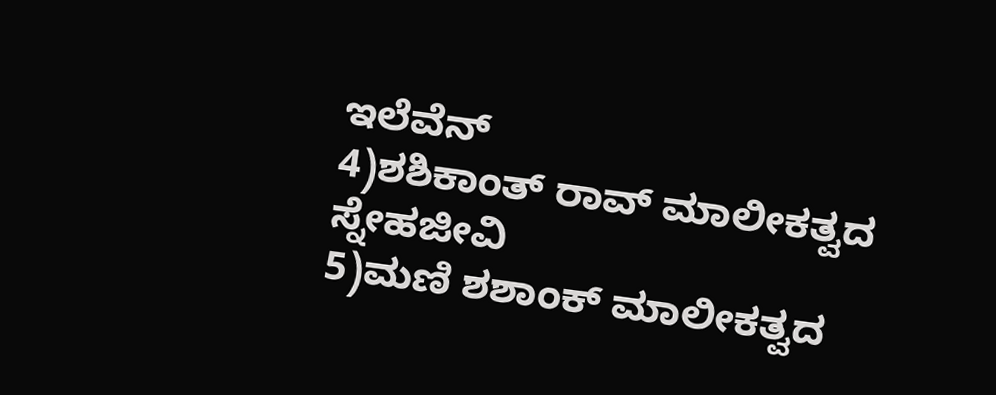ಇಲೆವೆನ್
4)ಶಶಿಕಾಂತ್ ರಾವ್ ಮಾಲೀಕತ್ವದ ಸ್ನೇಹಜೀವಿ
5)ಮಣಿ ಶಶಾಂಕ್ ಮಾಲೀಕತ್ವದ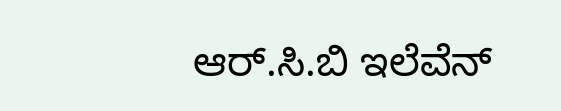ಆರ್.ಸಿ‌.ಬಿ ಇಲೆವೆನ್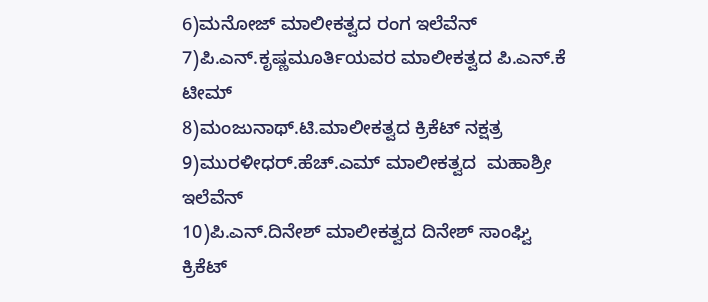6)ಮನೋಜ್ ಮಾಲೀಕತ್ವದ ರಂಗ ಇಲೆವೆನ್
7)ಪಿ.ಎನ್‌.ಕೃಷ್ಣಮೂರ್ತಿಯವರ ಮಾಲೀಕತ್ವದ ಪಿ‌.ಎನ್‌.ಕೆ ಟೀಮ್
8)ಮಂಜುನಾಥ್.ಟಿ‌.ಮಾಲೀಕತ್ವದ ಕ್ರಿಕೆಟ್ ನಕ್ಷತ್ರ
9)ಮುರಳೀಧರ್.ಹೆಚ್.ಎಮ್ ಮಾಲೀಕತ್ವದ  ಮಹಾಶ್ರೀ ಇಲೆವೆನ್
10)ಪಿ.ಎನ್.ದಿನೇಶ್ ಮಾಲೀಕತ್ವದ ದಿನೇಶ್ ಸಾಂಘ್ವಿ ಕ್ರಿಕೆಟ್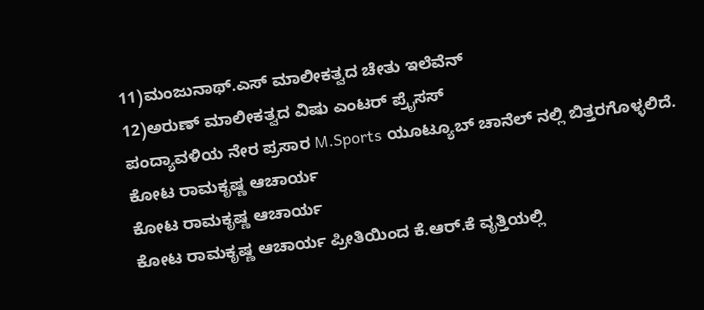11)ಮಂಜುನಾಥ್.ಎಸ್ ಮಾಲೀಕತ್ವದ ಚೇತು ಇಲೆವೆನ್
12)ಅರುಣ್ ಮಾಲೀಕತ್ವದ ವಿಷು ಎಂಟರ್ ಪ್ರೈಸಸ್
ಪಂದ್ಯಾವಳಿಯ ನೇರ ಪ್ರಸಾರ M.Sports ಯೂಟ್ಯೂಬ್ ಚಾನೆಲ್ ನಲ್ಲಿ ಬಿತ್ತರಗೊಳ್ಳಲಿದೆ.
ಕೋಟ ರಾಮಕೃಷ್ಣ ಆಚಾರ್ಯ
ಕೋಟ ರಾಮಕೃಷ್ಣ ಆಚಾರ್ಯ
ಕೋಟ ರಾಮಕೃಷ್ಣ ಆಚಾರ್ಯ ಪ್ರೀತಿಯಿಂದ ಕೆ.ಆರ್.ಕೆ ವೃತ್ತಿಯಲ್ಲಿ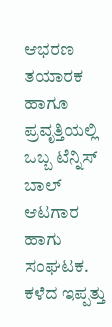ಆಭರಣ ತಯಾರಕ ಹಾಗೂ ಪ್ರವೃತ್ತಿಯಲ್ಲಿ ಒಬ್ಬ ಟೆನ್ನಿಸ್ ಬಾಲ್ ಆಟಗಾರ ಹಾಗು ಸಂಘಟಕ. ಕಳೆದ ಇಪ್ಪತ್ತು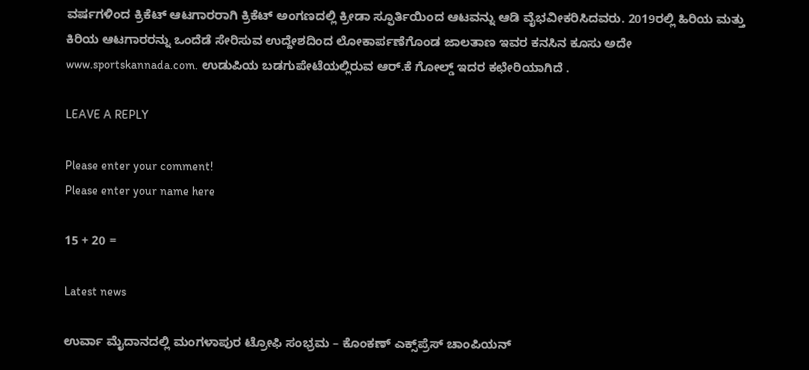ವರ್ಷಗಳಿಂದ ಕ್ರಿಕೆಟ್ ಆಟಗಾರರಾಗಿ ಕ್ರಿಕೆಟ್ ಅಂಗಣದಲ್ಲಿ ಕ್ರೀಡಾ ಸ್ಫೂರ್ತಿಯಿಂದ ಆಟವನ್ನು ಆಡಿ ವೈಭವೀಕರಿಸಿದವರು. 2019ರಲ್ಲಿ ಹಿರಿಯ ಮತ್ತು ಕಿರಿಯ ಆಟಗಾರರನ್ನು ಒಂದೆಡೆ ಸೇರಿಸುವ ಉದ್ದೇಶದಿಂದ ಲೋಕಾರ್ಪಣೆಗೊಂಡ ಜಾಲತಾಣ ಇವರ ಕನಸಿನ ಕೂಸು ಅದೇ www.sportskannada.com. ಉಡುಪಿಯ ಬಡಗುಪೇಟೆಯಲ್ಲಿರುವ ಆರ್.ಕೆ ಗೋಲ್ಡ್ ಇದರ ಕಛೇರಿಯಾಗಿದೆ .

LEAVE A REPLY

Please enter your comment!
Please enter your name here

15 + 20 =

Latest news

ಉರ್ವಾ ಮೈದಾನದಲ್ಲಿ ಮಂಗಳಾಪುರ ಟ್ರೋಫಿ ಸಂಭ್ರಮ – ಕೊಂಕಣ್ ಎಕ್ಸ್‌ಪ್ರೆಸ್ ಚಾಂಪಿಯನ್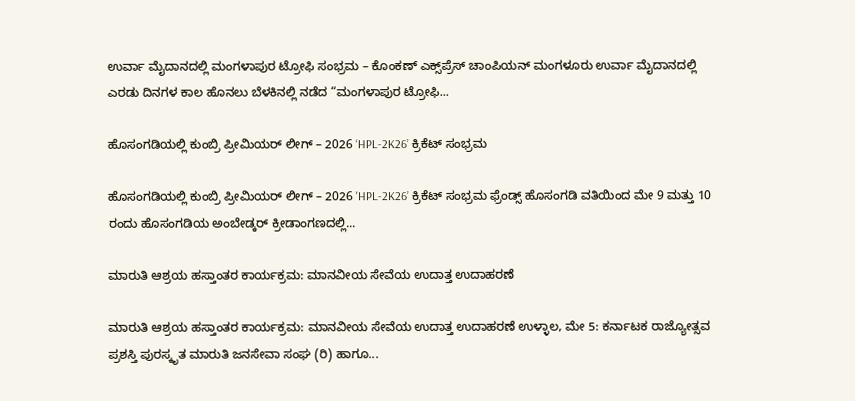ಉರ್ವಾ ಮೈದಾನದಲ್ಲಿ ಮಂಗಳಾಪುರ ಟ್ರೋಫಿ ಸಂಭ್ರಮ – ಕೊಂಕಣ್ ಎಕ್ಸ್‌ಪ್ರೆಸ್ ಚಾಂಪಿಯನ್ ಮಂಗಳೂರು ಉರ್ವಾ ಮೈದಾನದಲ್ಲಿ ಎರಡು ದಿನಗಳ ಕಾಲ ಹೊನಲು ಬೆಳಕಿನಲ್ಲಿ ನಡೆದ “ಮಂಗಳಾಪುರ ಟ್ರೋಫಿ...

ಹೊಸಂಗಡಿಯಲ್ಲಿ ಕುಂಬ್ರಿ ಪ್ರೀಮಿಯರ್ ಲೀಗ್ – 2026 ‘HPL-2K26’ ಕ್ರಿಕೆಟ್ ಸಂಭ್ರಮ

ಹೊಸಂಗಡಿಯಲ್ಲಿ ಕುಂಬ್ರಿ ಪ್ರೀಮಿಯರ್ ಲೀಗ್ – 2026 'HPL-2K26’ ಕ್ರಿಕೆಟ್ ಸಂಭ್ರಮ ಫ್ರೆಂಡ್ಸ್ ಹೊಸಂಗಡಿ ವತಿಯಿಂದ ಮೇ 9 ಮತ್ತು 10 ರಂದು ಹೊಸಂಗಡಿಯ ಅಂಬೇಡ್ಕರ್ ಕ್ರೀಡಾಂಗಣದಲ್ಲಿ...

ಮಾರುತಿ ಆಶ್ರಯ ಹಸ್ತಾಂತರ ಕಾರ್ಯಕ್ರಮ: ಮಾನವೀಯ ಸೇವೆಯ ಉದಾತ್ತ ಉದಾಹರಣೆ

ಮಾರುತಿ ಆಶ್ರಯ ಹಸ್ತಾಂತರ ಕಾರ್ಯಕ್ರಮ: ಮಾನವೀಯ ಸೇವೆಯ ಉದಾತ್ತ ಉದಾಹರಣೆ ಉಳ್ಳಾಲ, ಮೇ 5: ಕರ್ನಾಟಕ ರಾಜ್ಯೋತ್ಸವ ಪ್ರಶಸ್ತಿ ಪುರಸ್ಕೃತ ಮಾರುತಿ ಜನಸೇವಾ ಸಂಘ (ರಿ) ಹಾಗೂ...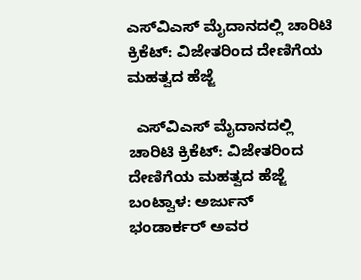ಎಸ್‌ವಿಎಸ್ ಮೈದಾನದಲ್ಲಿ ಚಾರಿಟಿ ಕ್ರಿಕೆಟ್: ವಿಜೇತರಿಂದ ದೇಣಿಗೆಯ ಮಹತ್ವದ ಹೆಜ್ಜೆ

  ಎಸ್‌ವಿಎಸ್ ಮೈದಾನದಲ್ಲಿ ಚಾರಿಟಿ ಕ್ರಿಕೆಟ್: ವಿಜೇತರಿಂದ ದೇಣಿಗೆಯ ಮಹತ್ವದ ಹೆಜ್ಜೆ ಬಂಟ್ವಾಳ: ಅರ್ಜುನ್ ಭಂಡಾರ್ಕರ್ ಅವರ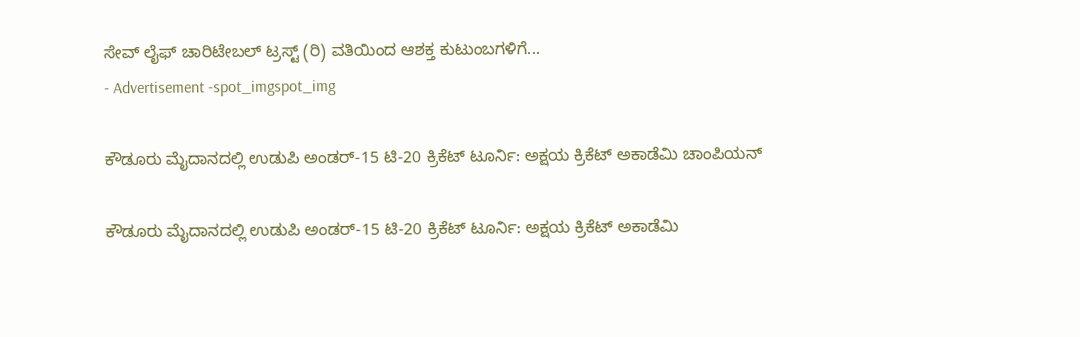ಸೇವ್ ಲೈಫ್ ಚಾರಿಟೇಬಲ್ ಟ್ರಸ್ಟ್ (ರಿ) ವತಿಯಿಂದ ಆಶಕ್ತ ಕುಟುಂಬಗಳಿಗೆ...
- Advertisement -spot_imgspot_img

ಕೌಡೂರು ಮೈದಾನದಲ್ಲಿ ಉಡುಪಿ ಅಂಡರ್-15 ಟಿ-20 ಕ್ರಿಕೆಟ್ ಟೂರ್ನಿ: ಅಕ್ಷಯ ಕ್ರಿಕೆಟ್ ಅಕಾಡೆಮಿ ಚಾಂಪಿಯನ್

ಕೌಡೂರು ಮೈದಾನದಲ್ಲಿ ಉಡುಪಿ ಅಂಡರ್-15 ಟಿ-20 ಕ್ರಿಕೆಟ್ ಟೂರ್ನಿ: ಅಕ್ಷಯ ಕ್ರಿಕೆಟ್ ಅಕಾಡೆಮಿ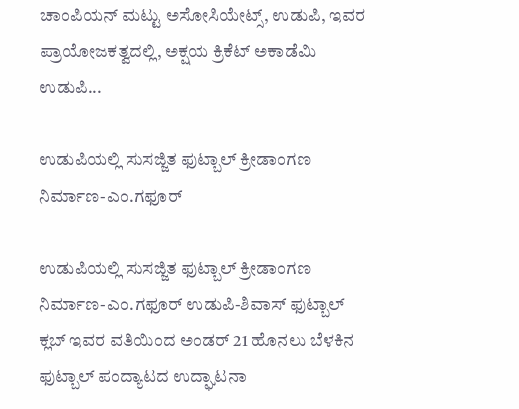ಚಾಂಪಿಯನ್ ಮಟ್ಟು ಅಸೋಸಿಯೇಟ್ಸ್, ಉಡುಪಿ, ಇವರ ಪ್ರಾಯೋಜಕತ್ವದಲ್ಲಿ, ಅಕ್ಷಯ ಕ್ರಿಕೆಟ್ ಅಕಾಡೆಮಿ ಉಡುಪಿ...

ಉಡುಪಿಯಲ್ಲಿ ಸುಸಜ್ಜಿತ ಫುಟ್ಬಾಲ್ ಕ್ರೀಡಾಂಗಣ ನಿರ್ಮಾಣ-ಎಂ.ಗಫೂರ್

ಉಡುಪಿಯಲ್ಲಿ ಸುಸಜ್ಜಿತ ಫುಟ್ಬಾಲ್ ಕ್ರೀಡಾಂಗಣ ನಿರ್ಮಾಣ-ಎಂ.ಗಫೂರ್ ಉಡುಪಿ-ಶಿವಾಸ್ ಫುಟ್ಬಾಲ್ ಕ್ಲಬ್ ಇವರ ವತಿಯಿಂದ ಅಂಡರ್ 21 ಹೊನಲು ಬೆಳಕಿನ ಫುಟ್ಬಾಲ್ ಪಂದ್ಯಾಟದ ಉದ್ಘಾಟನಾ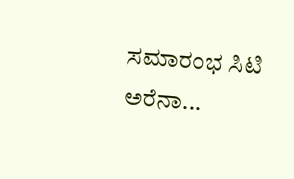ಸಮಾರಂಭ ಸಿಟಿ ಅರೆನಾ...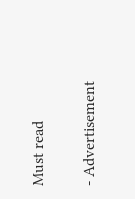Must read

- Advertisement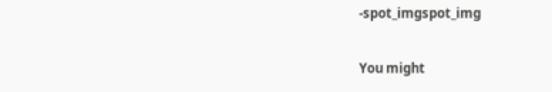-spot_imgspot_img

You might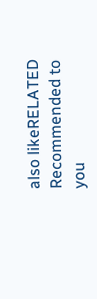also likeRELATED
Recommended to you